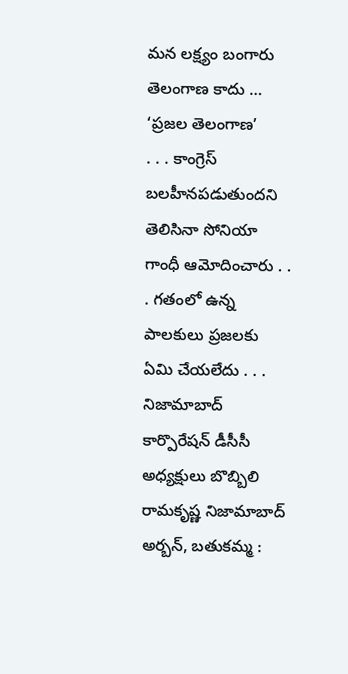మన లక్ష్యం బంగారు తెలంగాణ కాదు … ‘ప్రజల తెలంగాణ’
. . . కాంగ్రెస్ బలహీనపడుతుందని తెలిసినా సోనియా గాంధీ ఆమోదించారు . . . గతంలో ఉన్న పాలకులు ప్రజలకు ఏమి చేయలేదు . . . నిజామాబాద్ కార్పొరేషన్ డీసీసీ అధ్యక్షులు బొబ్బిలి రామకృష్ణ నిజామాబాద్ అర్బన్, బతుకమ్మ :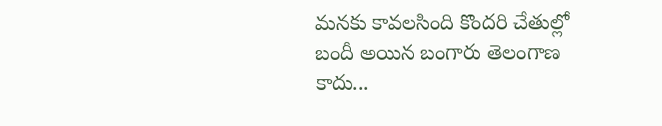మనకు కావలసింది కొందరి చేతుల్లో బందీ అయిన బంగారు తెలంగాణ కాదు...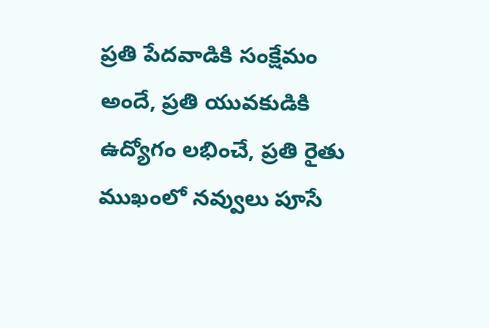ప్రతి పేదవాడికి సంక్షేమం అందే, ప్రతి యువకుడికి ఉద్యోగం లభించే, ప్రతి రైతు ముఖంలో నవ్వులు పూసే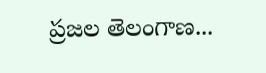ప్రజల తెలంగాణ...